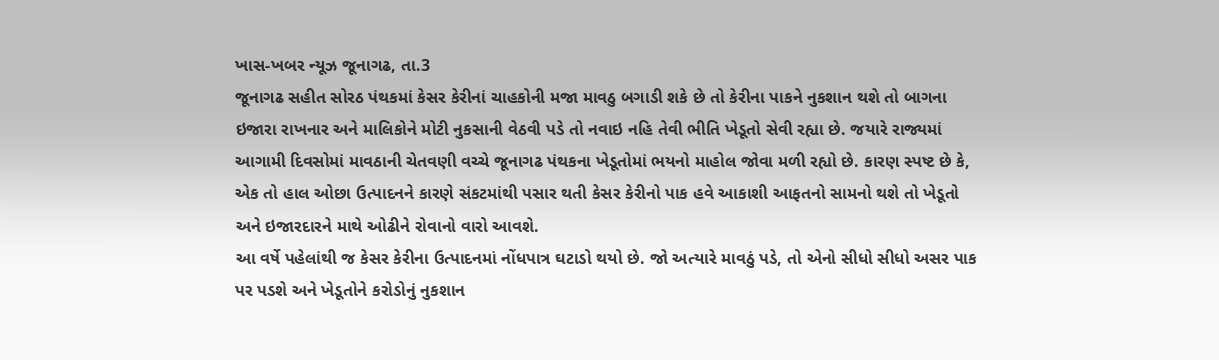ખાસ-ખબર ન્યૂઝ જૂનાગઢ, તા.3
જૂનાગઢ સહીત સોરઠ પંથકમાં કેસર કેરીનાં ચાહકોની મજા માવઠુ બગાડી શકે છે તો કેરીના પાકને નુકશાન થશે તો બાગના ઇજારા રાખનાર અને માલિકોને મોટી નુકસાની વેઠવી પડે તો નવાઇ નહિ તેવી ભીતિ ખેડૂતો સેવી રહ્યા છે. જયારે રાજ્યમાં આગામી દિવસોમાં માવઠાની ચેતવણી વચ્ચે જૂનાગઢ પંથકના ખેડૂતોમાં ભયનો માહોલ જોવા મળી રહ્યો છે. કારણ સ્પષ્ટ છે કે, એક તો હાલ ઓછા ઉત્પાદનને કારણે સંકટમાંથી પસાર થતી કેસર કેરીનો પાક હવે આકાશી આફતનો સામનો થશે તો ખેડૂતો અને ઇજારદારને માથે ઓઢીને રોવાનો વારો આવશે.
આ વર્ષે પહેલાંથી જ કેસર કેરીના ઉત્પાદનમાં નોંધપાત્ર ઘટાડો થયો છે. જો અત્યારે માવઠું પડે, તો એનો સીધો સીધો અસર પાક પર પડશે અને ખેડૂતોને કરોડોનું નુકશાન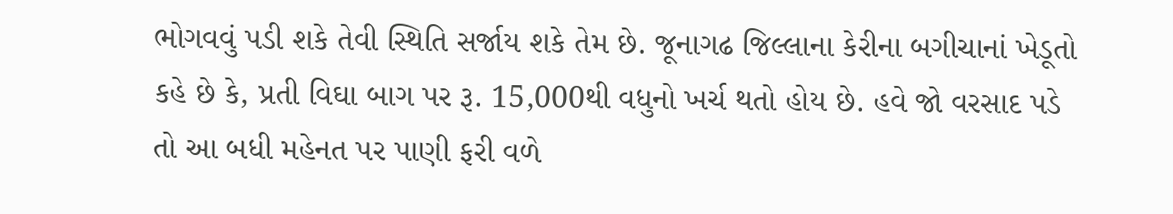ભોગવવું પડી શકે તેવી સ્થિતિ સર્જાય શકે તેમ છે. જૂનાગઢ જિલ્લાના કેરીના બગીચાનાં ખેડૂતો કહે છે કે, પ્રતી વિઘા બાગ પર રૂ. 15,000થી વધુનો ખર્ચ થતો હોય છે. હવે જો વરસાદ પડે તો આ બધી મહેનત પર પાણી ફરી વળે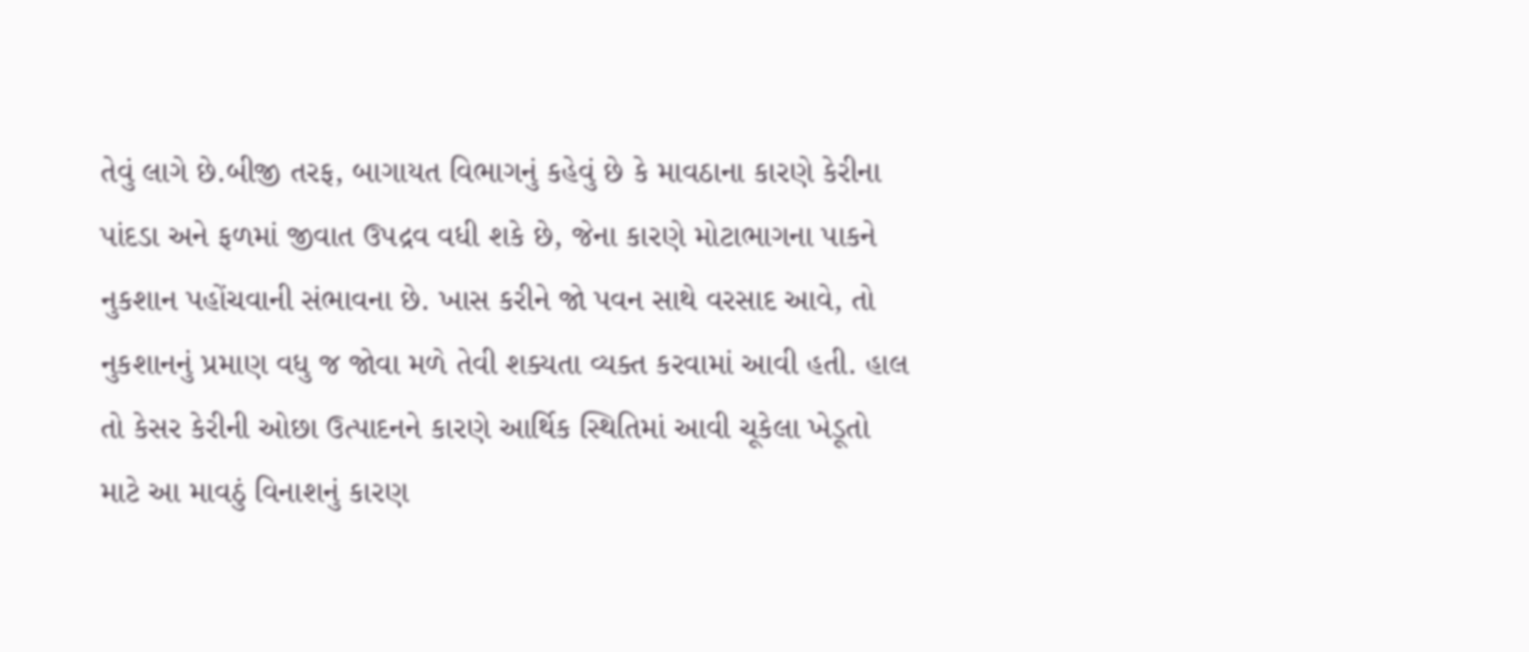તેવું લાગે છે.બીજી તરફ, બાગાયત વિભાગનું કહેવું છે કે માવઠાના કારણે કેરીના પાંદડા અને ફળમાં જીવાત ઉપદ્રવ વધી શકે છે, જેના કારણે મોટાભાગના પાકને નુકશાન પહોંચવાની સંભાવના છે. ખાસ કરીને જો પવન સાથે વરસાદ આવે, તો નુકશાનનું પ્રમાણ વધુ જ જોવા મળે તેવી શક્યતા વ્યક્ત કરવામાં આવી હતી. હાલ તો કેસર કેરીની ઓછા ઉત્પાદનને કારણે આર્થિક સ્થિતિમાં આવી ચૂકેલા ખેડૂતો માટે આ માવઠું વિનાશનું કારણ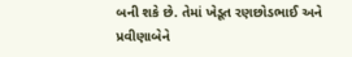બની શકે છે. તેમાં ખેડૂત રણછોડભાઈ અને પ્રવીણાબેને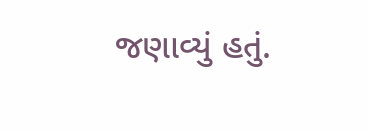જણાવ્યું હતું.